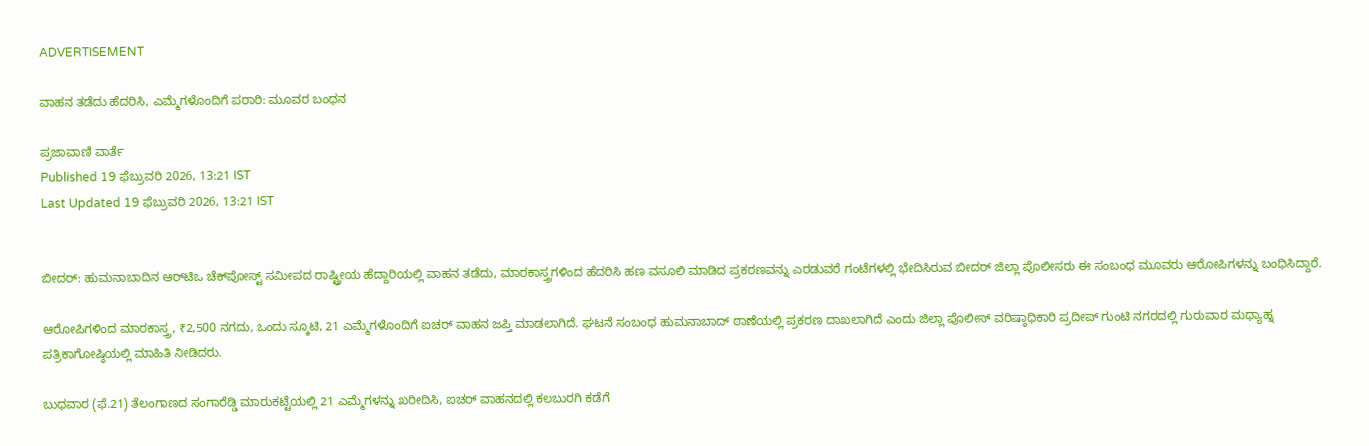ADVERTISEMENT

ವಾಹನ ತಡೆದು ಹೆದರಿಸಿ, ಎಮ್ಮೆಗಳೊಂದಿಗೆ ಪರಾರಿ: ಮೂವರ ಬಂಧನ

ಪ್ರಜಾವಾಣಿ ವಾರ್ತೆ
Published 19 ಫೆಬ್ರುವರಿ 2026, 13:21 IST
Last Updated 19 ಫೆಬ್ರುವರಿ 2026, 13:21 IST


ಬೀದರ್‌: ಹುಮನಾಬಾದಿನ ಆರ್‌ಟಿಒ ಚೆಕ್‌ಪೋಸ್ಟ್‌ ಸಮೀಪದ ರಾಷ್ಟ್ರೀಯ ಹೆದ್ದಾರಿಯಲ್ಲಿ ವಾಹನ ತಡೆದು, ಮಾರಕಾಸ್ತ್ರಗಳಿಂದ ಹೆದರಿಸಿ ಹಣ ವಸೂಲಿ ಮಾಡಿದ ಪ್ರಕರಣವನ್ನು ಎರಡುವರೆ ಗಂಟೆಗಳಲ್ಲಿ ಭೇದಿಸಿರುವ ಬೀದರ್‌ ಜಿಲ್ಲಾ ಪೊಲೀಸರು ಈ ಸಂಬಂಧ ಮೂವರು ಆರೋಪಿಗಳನ್ನು ಬಂಧಿಸಿದ್ದಾರೆ.

ಆರೋಪಿಗಳಿಂದ ಮಾರಕಾಸ್ತ್ರ, ₹2,500 ನಗದು, ಒಂದು ಸ್ಕೂಟಿ, 21 ಎಮ್ಮೆಗಳೊಂದಿಗೆ ಐಚರ್‌ ವಾಹನ ಜಪ್ತಿ ಮಾಡಲಾಗಿದೆ. ಘಟನೆ ಸಂಬಂಧ ಹುಮನಾಬಾದ್‌ ಠಾಣೆಯಲ್ಲಿ ಪ್ರಕರಣ ದಾಖಲಾಗಿದೆ ಎಂದು ಜಿಲ್ಲಾ ಪೊಲೀಸ್‌ ವರಿಷ್ಠಾಧಿಕಾರಿ ಪ್ರದೀಪ್‌ ಗುಂಟಿ ನಗರದಲ್ಲಿ ಗುರುವಾರ ಮಧ್ಯಾಹ್ನ ಪತ್ರಿಕಾಗೋಷ್ಠಿಯಲ್ಲಿ ಮಾಹಿತಿ ನೀಡಿದರು.

ಬುಧವಾರ (ಫೆ.21) ತೆಲಂಗಾಣದ ಸಂಗಾರೆಡ್ಡಿ ಮಾರುಕಟ್ಟೆಯಲ್ಲಿ 21 ಎಮ್ಮೆಗಳನ್ನು ಖರೀದಿಸಿ, ಐಚರ್‌ ವಾಹನದಲ್ಲಿ ಕಲಬುರಗಿ ಕಡೆಗೆ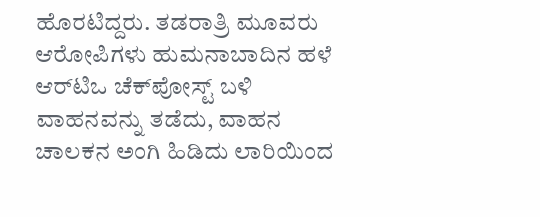ಹೊರಟಿದ್ದರು. ತಡರಾತ್ರಿ ಮೂವರು ಆರೋಪಿಗಳು ಹುಮನಾಬಾದಿನ ಹಳೆ ಆರ್‌ಟಿಒ ಚೆಕ್‌ಪೋಸ್ಟ್‌ ಬಳಿ ವಾಹನವನ್ನು ತಡೆದು, ವಾಹನ ಚಾಲಕನ ಅಂಗಿ ಹಿಡಿದು ಲಾರಿಯಿಂದ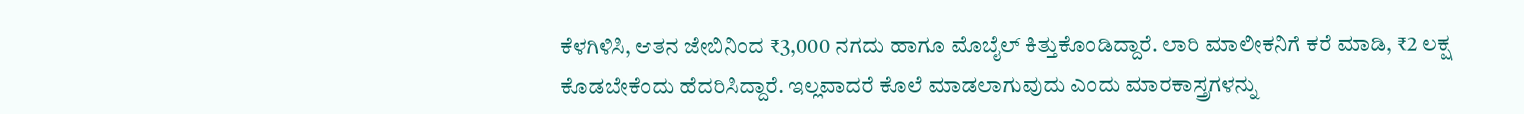ಕೆಳಗಿಳಿಸಿ, ಆತನ ಜೇಬಿನಿಂದ ₹3,000 ನಗದು ಹಾಗೂ ಮೊಬೈಲ್‌ ಕಿತ್ತುಕೊಂಡಿದ್ದಾರೆ. ಲಾರಿ ಮಾಲೀಕನಿಗೆ ಕರೆ ಮಾಡಿ, ₹2 ಲಕ್ಷ ಕೊಡಬೇಕೆಂದು ಹೆದರಿಸಿದ್ದಾರೆ. ಇಲ್ಲವಾದರೆ ಕೊಲೆ ಮಾಡಲಾಗುವುದು ಎಂದು ಮಾರಕಾಸ್ತ್ರಗಳನ್ನು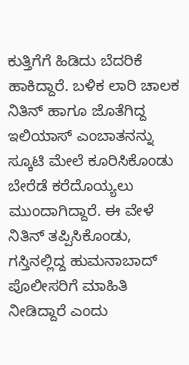ಕುತ್ತಿಗೆಗೆ ಹಿಡಿದು ಬೆದರಿಕೆ ಹಾಕಿದ್ದಾರೆ. ಬಳಿಕ ಲಾರಿ ಚಾಲಕ ನಿತಿನ್ ಹಾಗೂ ಜೊತೆಗಿದ್ದ ಇಲಿಯಾಸ್‌ ಎಂಬಾತನನ್ನು ಸ್ಕೂಟಿ ಮೇಲೆ ಕೂರಿಸಿಕೊಂಡು ಬೇರೆಡೆ ಕರೆದೊಯ್ಯಲು ಮುಂದಾಗಿದ್ದಾರೆ. ಈ ವೇಳೆ ನಿತಿನ್‌ ತಪ್ಪಿಸಿಕೊಂಡು, ಗಸ್ತಿನಲ್ಲಿದ್ದ ಹುಮನಾಬಾದ್‌ ಪೊಲೀಸರಿಗೆ ಮಾಹಿತಿ ನೀಡಿದ್ದಾರೆ ಎಂದು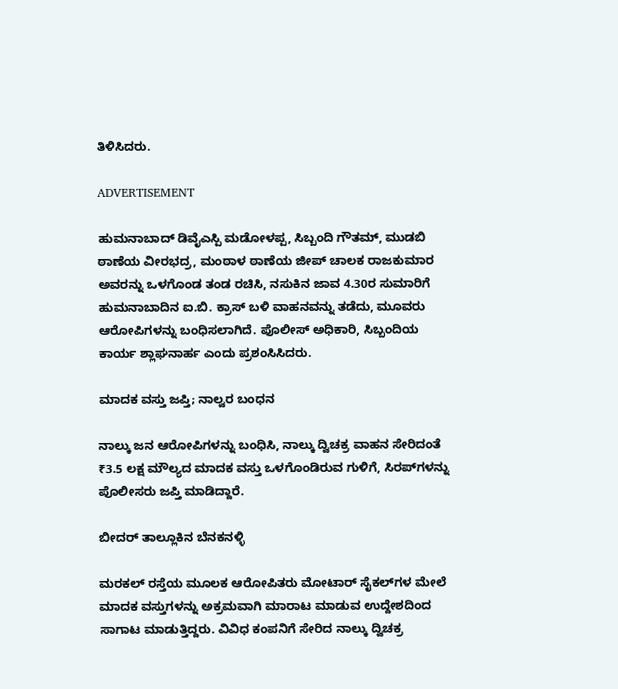ತಿಳಿಸಿದರು.

ADVERTISEMENT

ಹುಮನಾಬಾದ್‌ ಡಿವೈಎಸ್ಪಿ ಮಡೋಳಪ್ಪ, ಸಿಬ್ಬಂದಿ ಗೌತಮ್, ಮುಡಬಿ ಠಾಣೆಯ ವೀರಭದ್ರ, ಮಂಠಾಳ ಠಾಣೆಯ ಜೀಪ್‌ ಚಾಲಕ ರಾಜಕುಮಾರ ಅವರನ್ನು ಒಳಗೊಂಡ ತಂಡ ರಚಿಸಿ, ನಸುಕಿನ ಜಾವ 4.30ರ ಸುಮಾರಿಗೆ ಹುಮನಾಬಾದಿನ ಐ.ಬಿ. ಕ್ರಾಸ್‌ ಬಳಿ ವಾಹನವನ್ನು ತಡೆದು, ಮೂವರು ಆರೋಪಿಗಳನ್ನು ಬಂಧಿಸಲಾಗಿದೆ. ಪೊಲೀಸ್‌ ಅಧಿಕಾರಿ, ಸಿಬ್ಬಂದಿಯ ಕಾರ್ಯ ಶ್ಲಾಘನಾರ್ಹ ಎಂದು ಪ್ರಶಂಸಿಸಿದರು.

ಮಾದಕ ವಸ್ತು ಜಪ್ತಿ; ನಾಲ್ವರ ಬಂಧನ

ನಾಲ್ಕು ಜನ ಆರೋಪಿಗಳನ್ನು ಬಂಧಿಸಿ, ನಾಲ್ಕು ದ್ವಿಚಕ್ರ ವಾಹನ ಸೇರಿದಂತೆ ₹3.5 ಲಕ್ಷ ಮೌಲ್ಯದ ಮಾದಕ ವಸ್ತು ಒಳಗೊಂಡಿರುವ ಗುಳಿಗೆ, ಸಿರಪ್‌ಗಳನ್ನು ಪೊಲೀಸರು ಜಪ್ತಿ ಮಾಡಿದ್ದಾರೆ.

ಬೀದರ್‌ ತಾಲ್ಲೂಕಿನ ಬೆನಕನಳ್ಳಿ

ಮರಕಲ್ ರಸ್ತೆಯ ಮೂಲಕ ಆರೋಪಿತರು ಮೋಟಾರ್‌ ಸೈಕಲ್‌ಗಳ ಮೇಲೆ ಮಾದಕ ವಸ್ತುಗಳನ್ನು ಅಕ್ರಮವಾಗಿ ಮಾರಾಟ ಮಾಡುವ ಉದ್ದೇಶದಿಂದ ಸಾಗಾಟ ಮಾಡುತ್ತಿದ್ದರು. ವಿವಿಧ ಕಂಪನಿಗೆ ಸೇರಿದ ನಾಲ್ಕು ದ್ವಿಚಕ್ರ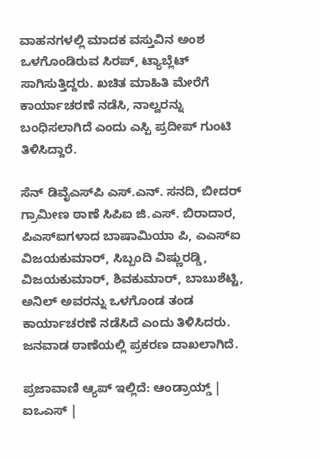ವಾಹನಗಳಲ್ಲಿ ಮಾದಕ ವಸ್ತುವಿನ ಅಂಶ ಒಳಗೊಂಡಿರುವ ಸಿರಪ್‌, ಟ್ಯಾಬ್ಲೆಟ್‌ ಸಾಗಿಸುತ್ತಿದ್ದರು. ಖಚಿತ ಮಾಹಿತಿ ಮೇರೆಗೆ ಕಾರ್ಯಾಚರಣೆ ನಡೆಸಿ, ನಾಲ್ವರನ್ನು ಬಂಧಿಸಲಾಗಿದೆ ಎಂದು ಎಸ್ಪಿ ಪ್ರದೀಪ್‌ ಗುಂಟಿ ತಿಳಿಸಿದ್ದಾರೆ.

ಸೆನ್‌ ಡಿವೈಎಸ್‌ಪಿ ಎಸ್‌.ಎನ್‌. ಸನದಿ, ಬೀದರ್‌ ಗ್ರಾಮೀಣ ಠಾಣೆ ಸಿಪಿಐ ಜಿ.ಎಸ್. ಬಿರಾದಾರ, ಪಿಎಸ್‌ಐಗಳಾದ ಬಾಷಾಮಿಯಾ ಪಿ, ಎಎಸ್‌ಐ ವಿಜಯಕುಮಾರ್‌, ಸಿಬ್ಬಂದಿ ವಿಷ್ಣುರಡ್ಡಿ, ವಿಜಯಕುಮಾರ್‌, ಶಿವಕುಮಾರ್‌, ಬಾಬುಶೆಟ್ಟಿ, ಅನಿಲ್ ಅವರನ್ನು ಒಳಗೊಂಡ ತಂಡ ಕಾರ್ಯಾಚರಣೆ ನಡೆಸಿದೆ ಎಂದು ತಿಳಿಸಿದರು. ಜನವಾಡ ಠಾಣೆಯಲ್ಲಿ ಪ್ರಕರಣ ದಾಖಲಾಗಿದೆ.

ಪ್ರಜಾವಾಣಿ ಆ್ಯಪ್ ಇಲ್ಲಿದೆ: ಆಂಡ್ರಾಯ್ಡ್ | ಐಒಎಸ್ |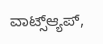ವಾಟ್ಸ್ಆ್ಯಪ್,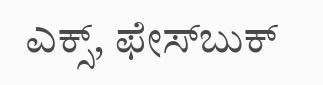ಎಕ್ಸ್, ಫೇಸ್‌ಬುಕ್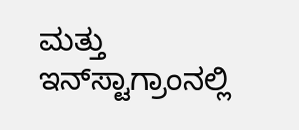ಮತ್ತು ಇನ್‌ಸ್ಟಾಗ್ರಾಂನಲ್ಲಿ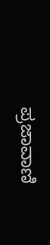ಪ್ರಜಾವಾಣಿ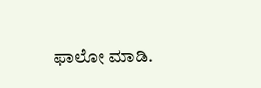ಫಾಲೋ ಮಾಡಿ.